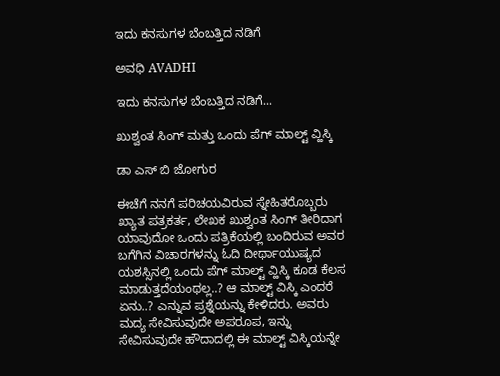ಇದು ಕನಸುಗಳ ಬೆಂಬತ್ತಿದ ನಡಿಗೆ‍

ಅವಧಿ AVADHI

ಇದು ಕನಸುಗಳ ಬೆಂಬತ್ತಿದ ನಡಿಗೆ...

ಖುಶ್ವಂತ ಸಿಂಗ್ ಮತ್ತು ಒಂದು ಪೆಗ್ ಮಾಲ್ಟ್ ವ್ಹಿಸ್ಕಿ

ಡಾ ಎಸ್ ಬಿ ಜೋಗುರ

ಈಚೆಗೆ ನನಗೆ ಪರಿಚಯವಿರುವ ಸ್ನೇಹಿತರೊಬ್ಬರು ಖ್ಯಾತ ಪತ್ರಕರ್ತ, ಲೇಖಕ ಖುಶ್ವಂತ ಸಿಂಗ್ ತೀರಿದಾಗ ಯಾವುದೋ ಒಂದು ಪತ್ರಿಕೆಯಲ್ಲಿ ಬಂದಿರುವ ಅವರ ಬಗೆಗಿನ ವಿಚಾರಗಳನ್ನು ಓದಿ ದೀರ್ಥಾಯುಷ್ಯದ ಯಶಸ್ಸಿನಲ್ಲಿ ಒಂದು ಪೆಗ್ ಮಾಲ್ಟ್ ವ್ಹಿಸ್ಕಿ ಕೂಡ ಕೆಲಸ ಮಾಡುತ್ತದೆಯಂಥಲ್ಲ..? ಆ ಮಾಲ್ಟ್ ವಿಸ್ಕಿ ಎಂದರೆ ಏನು..? ಎನ್ನುವ ಪ್ರಶ್ನೆಯನ್ನು ಕೇಳಿದರು. ಅವರು ಮದ್ಯ ಸೇವಿಸುವುದೇ ಅಪರೂಪ, ಇನ್ನು ಸೇವಿಸುವುದೇ ಹೌದಾದಲ್ಲಿ ಈ ಮಾಲ್ಟ್ ವಿಸ್ಕಿಯನ್ನೇ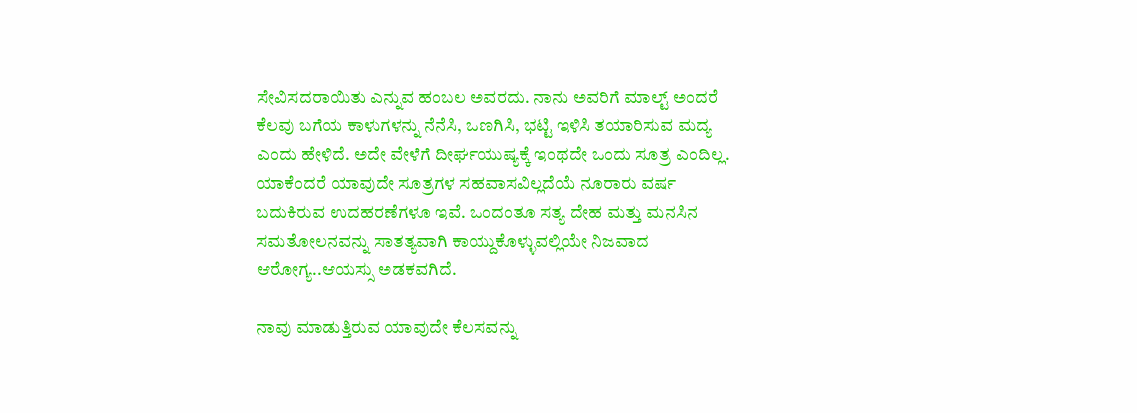ಸೇವಿಸದರಾಯಿತು ಎನ್ನುವ ಹಂಬಲ ಅವರದು. ನಾನು ಅವರಿಗೆ ಮಾಲ್ಟ್ ಅಂದರೆ ಕೆಲವು ಬಗೆಯ ಕಾಳುಗಳನ್ನು ನೆನೆಸಿ, ಒಣಗಿಸಿ, ಭಟ್ಟಿ ಇಳಿಸಿ ತಯಾರಿಸುವ ಮದ್ಯ ಎಂದು ಹೇಳಿದೆ. ಅದೇ ವೇಳೆಗೆ ದೀರ್ಘಯುಷ್ಯಕ್ಕೆ ಇಂಥದೇ ಒಂದು ಸೂತ್ರ ಎಂದಿಲ್ಲ. ಯಾಕೆಂದರೆ ಯಾವುದೇ ಸೂತ್ರಗಳ ಸಹವಾಸವಿಲ್ಲದೆಯೆ ನೂರಾರು ವರ್ಷ ಬದುಕಿರುವ ಉದಹರಣೆಗಳೂ ಇವೆ. ಒಂದಂತೂ ಸತ್ಯ ದೇಹ ಮತ್ತು ಮನಸಿನ ಸಮತೋಲನವನ್ನು ಸಾತತ್ಯವಾಗಿ ಕಾಯ್ದುಕೊಳ್ಳುವಲ್ಲಿಯೇ ನಿಜವಾದ ಆರೋಗ್ಯ..ಆಯಸ್ಸು ಅಡಕವಗಿದೆ.

ನಾವು ಮಾಡುತ್ತಿರುವ ಯಾವುದೇ ಕೆಲಸವನ್ನು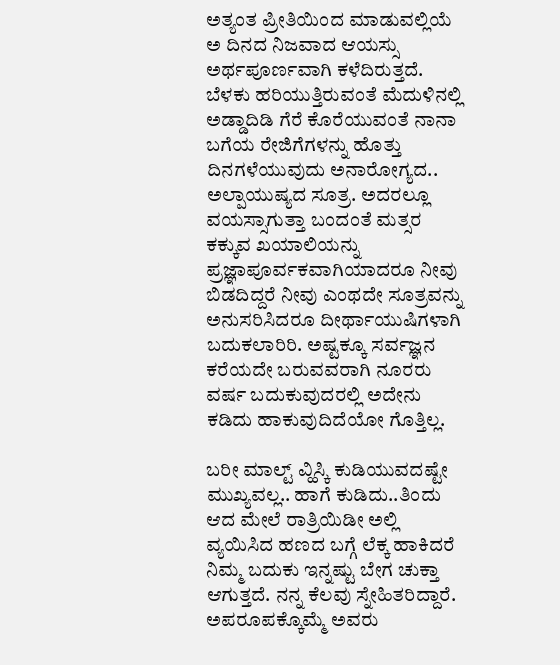ಅತ್ಯಂತ ಪ್ರೀತಿಯಿಂದ ಮಾಡುವಲ್ಲಿಯೆ ಅ ದಿನದ ನಿಜವಾದ ಆಯಸ್ಸು ಅರ್ಥಪೂರ್ಣವಾಗಿ ಕಳೆದಿರುತ್ತದೆ. ಬೆಳಕು ಹರಿಯುತ್ತಿರುವಂತೆ ಮೆದುಳಿನಲ್ಲಿ ಅಡ್ಡಾದಿಡಿ ಗೆರೆ ಕೊರೆಯುವಂತೆ ನಾನಾ ಬಗೆಯ ರೇಜಿಗೆಗಳನ್ನು ಹೊತ್ತು ದಿನಗಳೆಯುವುದು ಅನಾರೋಗ್ಯದ.. ಅಲ್ಪಾಯುಷ್ಯದ ಸೂತ್ರ. ಅದರಲ್ಲೂ ವಯಸ್ಸಾಗುತ್ತಾ ಬಂದಂತೆ ಮತ್ಸರ ಕಕ್ಕುವ ಖಯಾಲಿಯನ್ನು ಪ್ರಜ್ಞಾಪೂರ್ವಕವಾಗಿಯಾದರೂ ನೀವು ಬಿಡದಿದ್ದರೆ ನೀವು ಎಂಥದೇ ಸೂತ್ರವನ್ನು ಅನುಸರಿಸಿದರೂ ದೀರ್ಥಾಯುಷಿಗಳಾಗಿ ಬದುಕಲಾರಿರಿ. ಅಷ್ಟಕ್ಕೂ ಸರ್ವಜ್ಞನ ಕರೆಯದೇ ಬರುವವರಾಗಿ ನೂರರು ವರ್ಷ ಬದುಕುವುದರಲ್ಲಿ ಅದೇನು ಕಡಿದು ಹಾಕುವುದಿದೆಯೋ ಗೊತ್ತಿಲ್ಲ.

ಬರೀ ಮಾಲ್ಟ್ ವ್ಹಿಸ್ಕಿ ಕುಡಿಯುವದಷ್ಟೇ ಮುಖ್ಯವಲ್ಲ.. ಹಾಗೆ ಕುಡಿದು..ತಿಂದು ಆದ ಮೇಲೆ ರಾತ್ರಿಯಿಡೀ ಅಲ್ಲಿ ವ್ಯಯಿಸಿದ ಹಣದ ಬಗ್ಗೆ ಲೆಕ್ಕ ಹಾಕಿದರೆ ನಿಮ್ಮ ಬದುಕು ಇನ್ನಷ್ಟು ಬೇಗ ಚುಕ್ತಾ ಆಗುತ್ತದೆ. ನನ್ನ ಕೆಲವು ಸ್ನೇಹಿತರಿದ್ದಾರೆ. ಅಪರೂಪಕ್ಕೊಮ್ಮೆ ಅವರು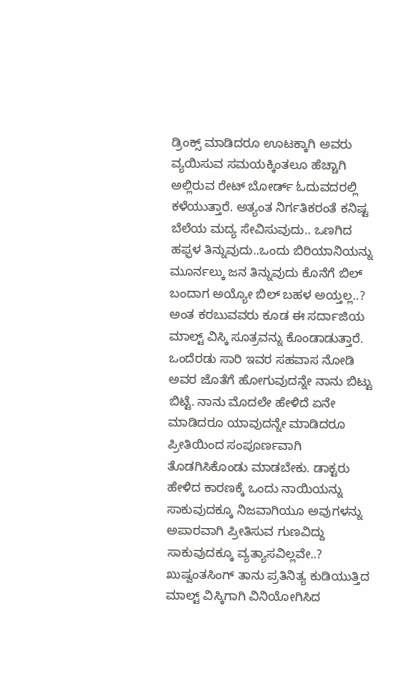ಡ್ರಿಂಕ್ಸ್ ಮಾಡಿದರೂ ಊಟಕ್ಕಾಗಿ ಅವರು ವ್ಯಯಿಸುವ ಸಮಯಕ್ಕಿಂತಲೂ ಹೆಚ್ಚಾಗಿ ಅಲ್ಲಿರುವ ರೇಟ್ ಬೋರ್ಡ್ ಓದುವದರಲ್ಲಿ ಕಳೆಯುತ್ತಾರೆ. ಅತ್ಯಂತ ನಿರ್ಗತಿಕರಂತೆ ಕನಿಷ್ಟ ಬೆಲೆಯ ಮದ್ಯ ಸೇವಿಸುವುದು.. ಒಣಗಿದ ಹಫ್ಫಳ ತಿನ್ನುವುದು..ಒಂದು ಬಿರಿಯಾನಿಯನ್ನು ಮೂರ್ನಲ್ಕು ಜನ ತಿನ್ನುವುದು ಕೊನೆಗೆ ಬಿಲ್ ಬಂದಾಗ ಅಯ್ಯೋ ಬಿಲ್ ಬಹಳ ಅಯ್ತಲ್ಲ..? ಅಂತ ಕರಬುವವರು ಕೂಡ ಈ ಸರ್ದಾಜಿಯ ಮಾಲ್ಟ್ ವಿಸ್ಕಿ ಸೂತ್ರವನ್ನು ಕೊಂಡಾಡುತ್ತಾರೆ. ಒಂದೆರಡು ಸಾರಿ ಇವರ ಸಹವಾಸ ನೋಡಿ ಅವರ ಜೊತೆಗೆ ಹೋಗುವುದನ್ನೇ ನಾನು ಬಿಟ್ಟು ಬಿಟ್ಟೆ. ನಾನು ಮೊದಲೇ ಹೇಳಿದೆ ಏನೇ ಮಾಡಿದರೂ ಯಾವುದನ್ನೇ ಮಾಡಿದರೂ ಪ್ರೀತಿಯಿಂದ ಸಂಪೂರ್ಣವಾಗಿ ತೊಡಗಿಸಿಕೊಂಡು ಮಾಡಬೇಕು. ಡಾಕ್ಟರು ಹೇಳಿದ ಕಾರಣಕ್ಕೆ ಒಂದು ನಾಯಿಯನ್ನು ಸಾಕುವುದಕ್ಕೂ ನಿಜವಾಗಿಯೂ ಅವುಗಳನ್ನು ಅಪಾರವಾಗಿ ಪ್ರೀತಿಸುವ ಗುಣವಿದ್ದು ಸಾಕುವುದಕ್ಕೂ ವ್ಯತ್ಯಾಸವಿಲ್ಲವೇ..? ಖುಷ್ವಂತಸಿಂಗ್ ತಾನು ಪ್ರತಿನಿತ್ಯ ಕುಡಿಯುತ್ತಿದ ಮಾಲ್ಟ್ ವಿಸ್ಕಿಗಾಗಿ ವಿನಿಯೋಗಿಸಿದ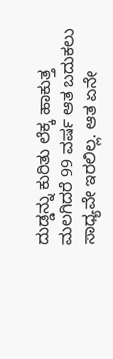ದುಡ್ಡನ್ನು ಕುರಿತು ಲೆಕ್ಕ ಹಾಕುತ್ತ ಮಲಗಿದರೆ 99 ವರ್ಷ ಆತ ಬದುಕಲು ಸಾಧ್ಯವೇ ಇರಲಿಲ್ಲ. ಆತ ಏನೇ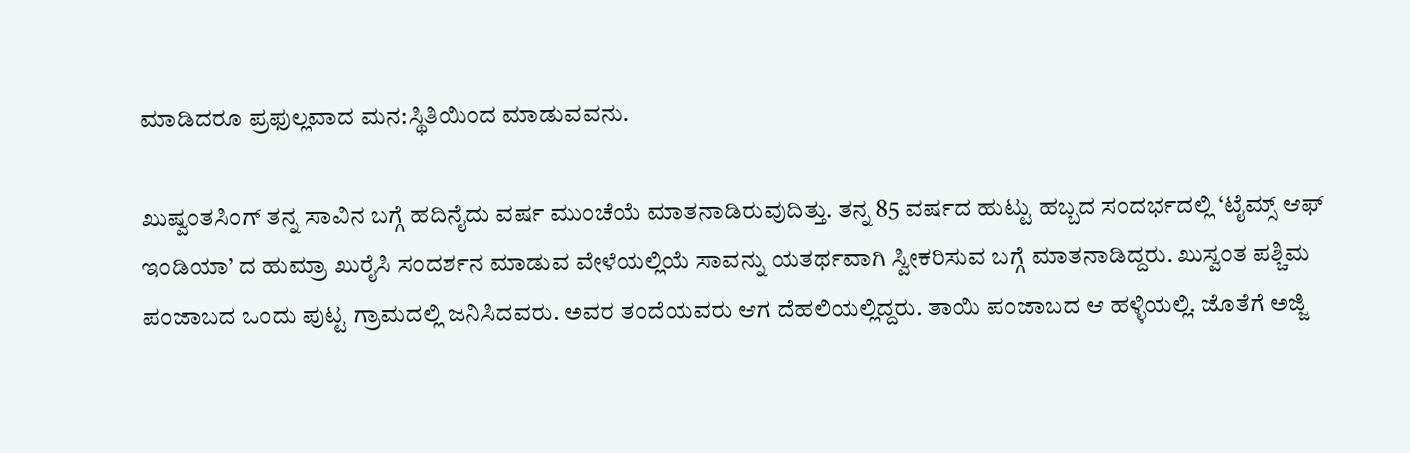ಮಾಡಿದರೂ ಪ್ರಫುಲ್ಲವಾದ ಮನ:ಸ್ಥಿತಿಯಿಂದ ಮಾಡುವವನು.

ಖುಷ್ವಂತಸಿಂಗ್ ತನ್ನ ಸಾವಿನ ಬಗ್ಗೆ ಹದಿನೈದು ವರ್ಷ ಮುಂಚೆಯೆ ಮಾತನಾಡಿರುವುದಿತ್ತು. ತನ್ನ 85 ವರ್ಷದ ಹುಟ್ಟು ಹಬ್ಬದ ಸಂದರ್ಭದಲ್ಲಿ ‘ಟೈಮ್ಸ್ ಆಫ್ ಇಂಡಿಯಾ’ ದ ಹುಮ್ರಾ ಖುರೈಸಿ ಸಂದರ್ಶನ ಮಾಡುವ ವೇಳೆಯಲ್ಲಿಯೆ ಸಾವನ್ನು ಯತರ್ಥವಾಗಿ ಸ್ವೀಕರಿಸುವ ಬಗ್ಗೆ ಮಾತನಾಡಿದ್ದರು. ಖುಸ್ವಂತ ಪಶ್ಚಿಮ ಪಂಜಾಬದ ಒಂದು ಪುಟ್ಟ ಗ್ರಾಮದಲ್ಲಿ ಜನಿಸಿದವರು. ಅವರ ತಂದೆಯವರು ಆಗ ದೆಹಲಿಯಲ್ಲಿದ್ದರು. ತಾಯಿ ಪಂಜಾಬದ ಆ ಹಳ್ಳಿಯಲ್ಲಿ. ಜೊತೆಗೆ ಅಜ್ಜಿ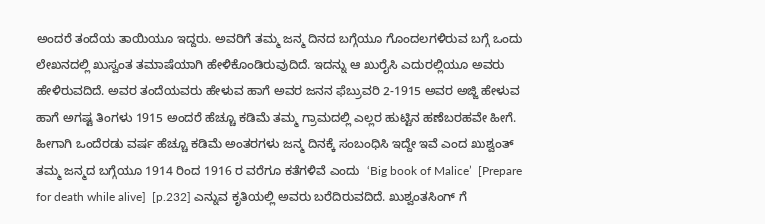ಅಂದರೆ ತಂದೆಯ ತಾಯಿಯೂ ಇದ್ದರು. ಅವರಿಗೆ ತಮ್ಮ ಜನ್ಮ ದಿನದ ಬಗ್ಗೆಯೂ ಗೊಂದಲಗಳಿರುವ ಬಗ್ಗೆ ಒಂದು ಲೇಖನದಲ್ಲಿ ಖುಸ್ವಂತ ತಮಾಷೆಯಾಗಿ ಹೇಳಿಕೊಂಡಿರುವುದಿದೆ. ಇದನ್ನು ಆ ಖುರೈಸಿ ಎದುರಲ್ಲಿಯೂ ಅವರು ಹೇಳಿರುವದಿದೆ. ಅವರ ತಂದೆಯವರು ಹೇಳುವ ಹಾಗೆ ಅವರ ಜನನ ಫೆಬ್ರುವರಿ 2-1915 ಅವರ ಅಜ್ಜಿ ಹೇಳುವ ಹಾಗೆ ಅಗಷ್ಟ ತಿಂಗಳು 1915 ಅಂದರೆ ಹೆಚ್ಚೂ ಕಡಿಮೆ ತಮ್ಮ ಗ್ರಾಮದಲ್ಲಿ ಎಲ್ಲರ ಹುಟ್ಟಿನ ಹಣೆಬರಹವೇ ಹೀಗೆ. ಹೀಗಾಗಿ ಒಂದೆರಡು ವರ್ಷ ಹೆಚ್ಚೂ ಕಡಿಮೆ ಅಂತರಗಳು ಜನ್ಮ ದಿನಕ್ಕೆ ಸಂಬಂಧಿಸಿ ಇದ್ದೇ ಇವೆ ಎಂದ ಖುಶ್ವಂತ್ ತಮ್ಮ ಜನ್ಮದ ಬಗ್ಗೆಯೂ 1914 ರಿಂದ 1916 ರ ವರೆಗೂ ಕತೆಗಳಿವೆ ಎಂದು  ‘Big book of Malice’  [Prepare for death while alive]  [p.232] ಎನ್ನುವ ಕೃತಿಯಲ್ಲಿ ಅವರು ಬರೆದಿರುವದಿದೆ. ಖುಶ್ವಂತಸಿಂಗ್ ಗೆ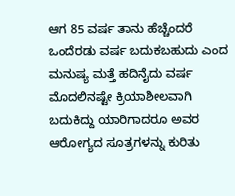ಆಗ 85 ವರ್ಷ ತಾನು ಹೆಚ್ಚೆಂದರೆ ಒಂದೆರಡು ವರ್ಷ ಬದುಕಬಹುದು ಎಂದ ಮನುಷ್ಯ ಮತ್ತೆ ಹದಿನೈದು ವರ್ಷ ಮೊದಲಿನಷ್ಟೇ ಕ್ರಿಯಾಶೀಲವಾಗಿ ಬದುಕಿದ್ದು ಯಾರಿಗಾದರೂ ಅವರ ಆರೋಗ್ಯದ ಸೂತ್ರಗಳನ್ನು ಕುರಿತು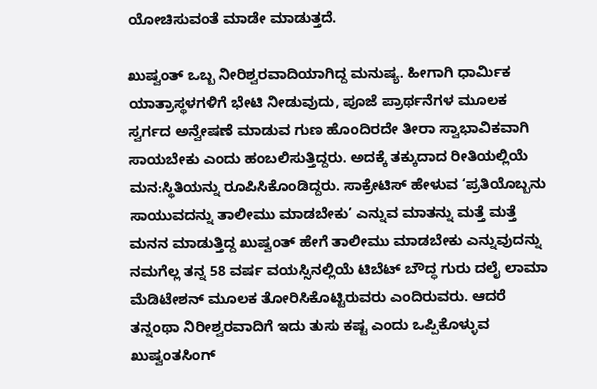ಯೋಚಿಸುವಂತೆ ಮಾಡೇ ಮಾಡುತ್ತದೆ.

ಖುಷ್ವಂತ್ ಒಬ್ಬ ನೀರಿಶ್ವರವಾದಿಯಾಗಿದ್ದ ಮನುಷ್ಯ. ಹೀಗಾಗಿ ಧಾರ್ಮಿಕ ಯಾತ್ರಾಸ್ಥಳಗಳಿಗೆ ಭೇಟಿ ನೀಡುವುದು, ಪೂಜೆ ಪ್ರಾರ್ಥನೆಗಳ ಮೂಲಕ ಸ್ವರ್ಗದ ಅನ್ವೇಷಣೆ ಮಾಡುವ ಗುಣ ಹೊಂದಿರದೇ ತೀರಾ ಸ್ವಾಭಾವಿಕವಾಗಿ ಸಾಯಬೇಕು ಎಂದು ಹಂಬಲಿಸುತ್ತಿದ್ದರು. ಅದಕ್ಕೆ ತಕ್ಕುದಾದ ರೀತಿಯಲ್ಲಿಯೆ ಮನ:ಸ್ಥಿತಿಯನ್ನು ರೂಪಿಸಿಕೊಂಡಿದ್ದರು. ಸಾಕ್ರೇಟಿಸ್ ಹೇಳುವ ‘ಪ್ರತಿಯೊಬ್ಬನು ಸಾಯುವದನ್ನು ತಾಲೀಮು ಮಾಡಬೇಕು’ ಎನ್ನುವ ಮಾತನ್ನು ಮತ್ತೆ ಮತ್ತೆ ಮನನ ಮಾಡುತ್ತಿದ್ದ ಖುಷ್ವಂತ್ ಹೇಗೆ ತಾಲೀಮು ಮಾಡಬೇಕು ಎನ್ನುವುದನ್ನು ನಮಗೆಲ್ಲ ತನ್ನ 58 ವರ್ಷ ವಯಸ್ಸಿನಲ್ಲಿಯೆ ಟಿಬೆಟ್ ಬೌದ್ಧ ಗುರು ದಲೈ ಲಾಮಾ ಮೆಡಿಟೇಶನ್ ಮೂಲಕ ತೋರಿಸಿಕೊಟ್ಟಿರುವರು ಎಂದಿರುವರು. ಆದರೆ ತನ್ನಂಥಾ ನಿರೀಶ್ವರವಾದಿಗೆ ಇದು ತುಸು ಕಷ್ಟ ಎಂದು ಒಪ್ಪಿಕೊಳ್ಳುವ ಖುಷ್ವಂತಸಿಂಗ್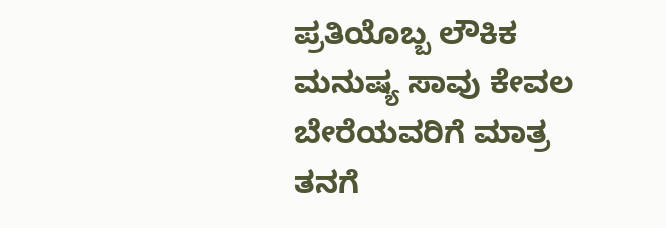ಪ್ರತಿಯೊಬ್ಬ ಲೌಕಿಕ ಮನುಷ್ಯ ಸಾವು ಕೇವಲ ಬೇರೆಯವರಿಗೆ ಮಾತ್ರ ತನಗೆ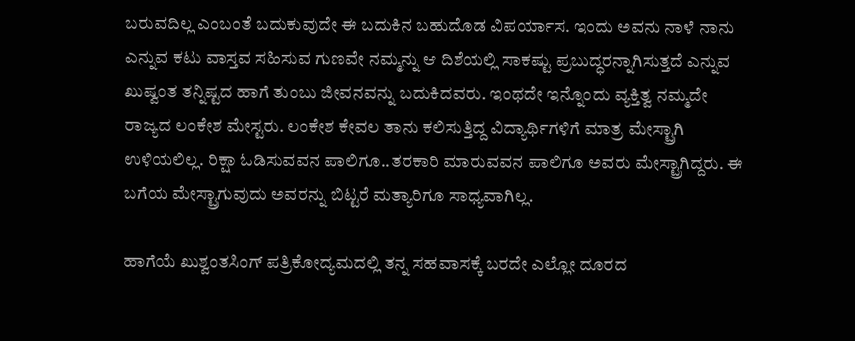ಬರುವದಿಲ್ಲ ಎಂಬಂತೆ ಬದುಕುವುದೇ ಈ ಬದುಕಿನ ಬಹುದೊಡ ವಿಪರ್ಯಾಸ. ಇಂದು ಅವನು ನಾಳೆ ನಾನು ಎನ್ನುವ ಕಟು ವಾಸ್ತವ ಸಹಿಸುವ ಗುಣವೇ ನಮ್ಮನ್ನು ಆ ದಿಶೆಯಲ್ಲಿ ಸಾಕಷ್ಟು ಪ್ರಬುದ್ಧರನ್ನಾಗಿಸುತ್ತದೆ ಎನ್ನುವ ಖುಷ್ವಂತ ತನ್ನಿಷ್ಟದ ಹಾಗೆ ತುಂಬು ಜೀವನವನ್ನು ಬದುಕಿದವರು. ಇಂಥದೇ ಇನ್ನೊಂದು ವ್ಯಕ್ತಿತ್ವ ನಮ್ಮದೇ ರಾಜ್ಯದ ಲಂಕೇಶ ಮೇಸ್ಟರು. ಲಂಕೇಶ ಕೇವಲ ತಾನು ಕಲಿಸುತ್ತಿದ್ದ ವಿದ್ಯಾರ್ಥಿಗಳಿಗೆ ಮಾತ್ರ ಮೇಸ್ಟ್ರಾಗಿ ಉಳಿಯಲಿಲ್ಲ. ರಿಕ್ಷಾ ಓಡಿಸುವವನ ಪಾಲಿಗೂ..ತರಕಾರಿ ಮಾರುವವನ ಪಾಲಿಗೂ ಅವರು ಮೇಸ್ಟ್ರಾಗಿದ್ದರು. ಈ ಬಗೆಯ ಮೇಸ್ಟ್ರಾಗುವುದು ಅವರನ್ನು ಬಿಟ್ಟರೆ ಮತ್ಯಾರಿಗೂ ಸಾಧ್ಯವಾಗಿಲ್ಲ.

ಹಾಗೆಯೆ ಖುಶ್ವಂತಸಿಂಗ್ ಪತ್ರಿಕೋದ್ಯಮದಲ್ಲಿ ತನ್ನ ಸಹವಾಸಕ್ಕೆ ಬರದೇ ಎಲ್ಲೋ ದೂರದ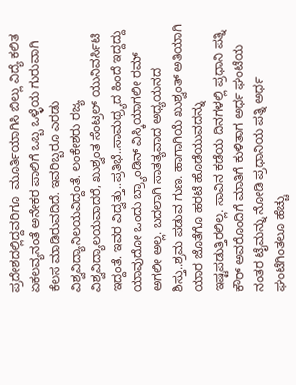ಪ್ರದೇಶದಲ್ಲಿದ್ದವರಿಗೂ  ಮೂರ್ತಿಯಾಗಿಸಿ ಬಿಲ್ಲು ವಿದ್ಯೆ ಕಲಿತ ಏಕಲವ್ಯನಂತೆ ಅನೇಕರ ಪಾಲಿಗೆ ಒಬ್ಬ ಒಳ್ಳೆಯ ಗುರುವಾಗಿ ಕೆಲಸ ಮಾಡಿರುವದಿದೆ. ಇವರಿಬ್ಬರೂ ಎರಡು ವಿಶ್ವವಿದ್ಯಾನಿಲಯವಿದ್ದಂತೆ. ಲಂಕೇಶರು ರಜ್ಯ  ವಿಶ್ವವಿದ್ಯಾಲಯವಾದರೆ, ಖುಶ್ವಂತ ಸೆಂಟ್ರಲ್ ಯುನಿವರ್ಸಿಟಿ ಇದ್ದಂತೆ. ಇವರ ವಿದ್ವತ್ತು..ಪ್ರತಿಭೆ..ಸಾಮಥ್ರ್ಯದ ಹಿಂದೆ ಇದ್ದದ್ದು ಯಾವುದೋ ಒಂದು ಬ್ರ್ಯಾಂಡಿನ್ ವಿಸ್ಕಿಯಾಗಲೀ ರಮ್ ಅಗಲೀ ಅಲ್ಲ. ಬದಲಾಗಿ ಸಾತತ್ಯವಾದ ಅಧ್ಯಯನದ ಶಿಸ್ತು..ಶ್ರಮ ಪಡುವ ಗುಣ. ಹಾಗಾಗಿಯೆ ಖುಶ್ವಂತ್ ಅತಿಯಾಗಿ ಯಾರ ಜೊತೆಗೊ ಹರಟೆ ಹೊಡೆಯುವದನ್ನು ಇಷ್ಟಪಡುತ್ತಿರಲಿಲ್ಲ. ಸಾವಿನ ಕಡೆಯ ದಿನಗಳಲ್ಲಿ ಪ್ರಧಾನಿ ಪತ್ನಿ ಕೌರ್ ಅವರೊಂದಿಗೆ ಮಾತಿಗೆ ಕುಳಿತಾಗ ಅರ್ಧ ಘಂಟೆಯ ನಂತರ ಟೈಮನ್ನು ನೋಡಿ ಪ್ರಧಾನಿಯ ಪತ್ನಿ ಅರ್ಧ ಘಂಟೆಗಿಂತಲೂ ಹೆಚ್ಚು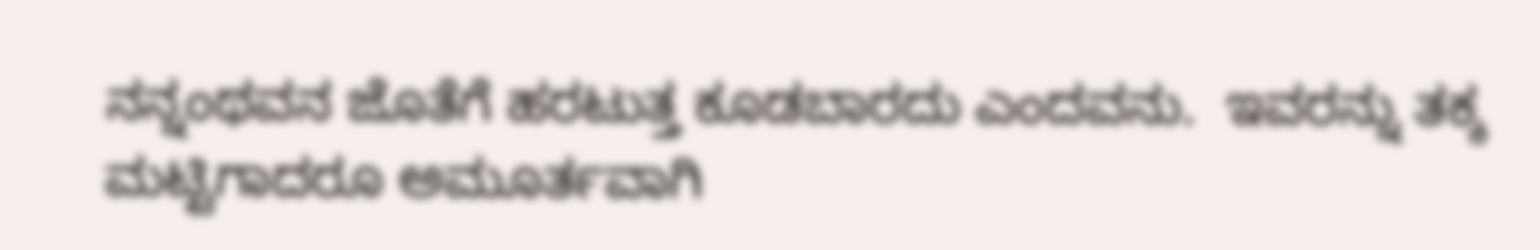ನನ್ನಂಥವನ ಜೊತೆಗೆ ಹರಟುತ್ತ ಕೂಡಬಾರದು ಎಂದವನು.  ಇವರನ್ನು ತಕ್ಕ ಮಟ್ಟಿಗಾದರೂ ಅಮೂರ್ತವಾಗಿ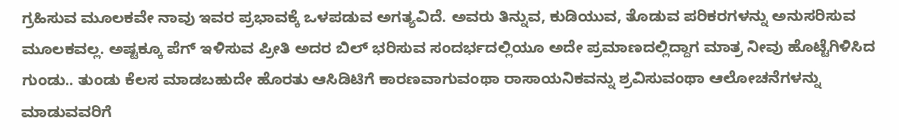ಗ್ರಹಿಸುವ ಮೂಲಕವೇ ನಾವು ಇವರ ಪ್ರಭಾವಕ್ಕೆ ಒಳಪಡುವ ಅಗತ್ಯವಿದೆ. ಅವರು ತಿನ್ನುವ, ಕುಡಿಯುವ, ತೊಡುವ ಪರಿಕರಗಳನ್ನು ಅನುಸರಿಸುವ ಮೂಲಕವಲ್ಲ. ಅಷ್ಟಕ್ಕೂ ಪೆಗ್ ಇಳಿಸುವ ಪ್ರೀತಿ ಅದರ ಬಿಲ್ ಭರಿಸುವ ಸಂದರ್ಭದಲ್ಲಿಯೂ ಅದೇ ಪ್ರಮಾಣದಲ್ಲಿದ್ದಾಗ ಮಾತ್ರ ನೀವು ಹೊಟ್ಟೆಗಿಳಿಸಿದ ಗುಂಡು.. ತುಂಡು ಕೆಲಸ ಮಾಡಬಹುದೇ ಹೊರತು ಆಸಿಡಿಟಿಗೆ ಕಾರಣವಾಗುವಂಥಾ ರಾಸಾಯನಿಕವನ್ನು ಶ್ರವಿಸುವಂಥಾ ಆಲೋಚನೆಗಳನ್ನು ಮಾಡುವವರಿಗೆ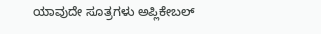ಯಾವುದೇ ಸೂತ್ರಗಳು ಅಪ್ಲಿಕೇಬಲ್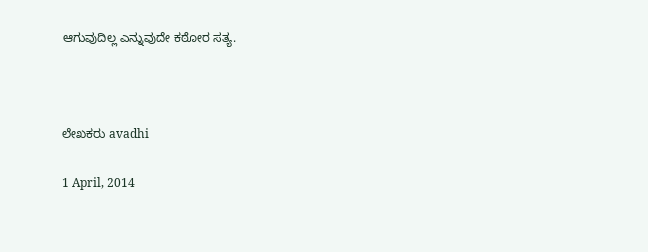ಆಗುವುದಿಲ್ಲ ಎನ್ನುವುದೇ ಕಠೋರ ಸತ್ಯ.



ಲೇಖಕರು avadhi

1 April, 2014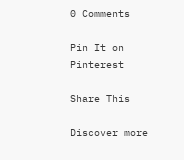0 Comments

Pin It on Pinterest

Share This

Discover more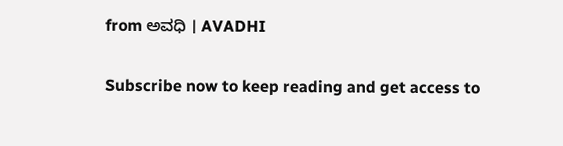from ಅವಧಿ । AVADHI

Subscribe now to keep reading and get access to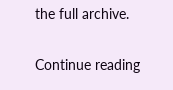the full archive.

Continue reading